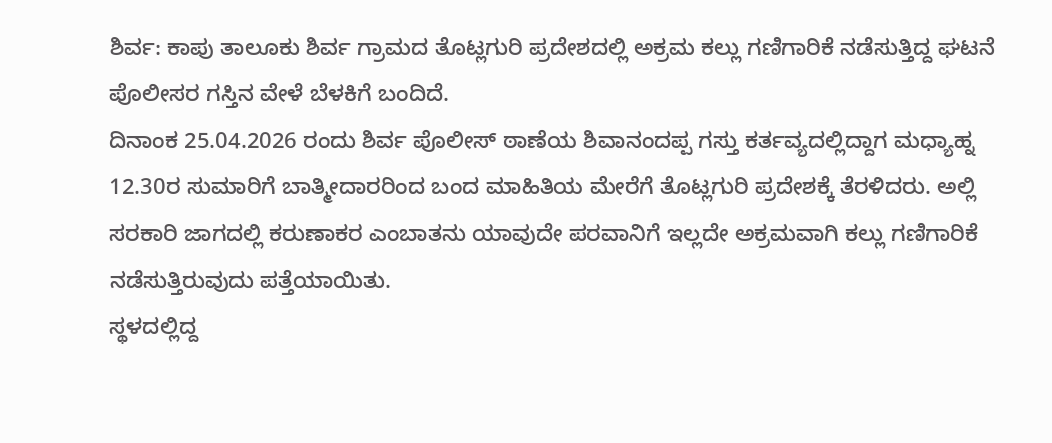ಶಿರ್ವ: ಕಾಪು ತಾಲೂಕು ಶಿರ್ವ ಗ್ರಾಮದ ತೊಟ್ಲಗುರಿ ಪ್ರದೇಶದಲ್ಲಿ ಅಕ್ರಮ ಕಲ್ಲು ಗಣಿಗಾರಿಕೆ ನಡೆಸುತ್ತಿದ್ದ ಘಟನೆ ಪೊಲೀಸರ ಗಸ್ತಿನ ವೇಳೆ ಬೆಳಕಿಗೆ ಬಂದಿದೆ.
ದಿನಾಂಕ 25.04.2026 ರಂದು ಶಿರ್ವ ಪೊಲೀಸ್ ಠಾಣೆಯ ಶಿವಾನಂದಪ್ಪ ಗಸ್ತು ಕರ್ತವ್ಯದಲ್ಲಿದ್ದಾಗ ಮಧ್ಯಾಹ್ನ 12.30ರ ಸುಮಾರಿಗೆ ಬಾತ್ಮೀದಾರರಿಂದ ಬಂದ ಮಾಹಿತಿಯ ಮೇರೆಗೆ ತೊಟ್ಲಗುರಿ ಪ್ರದೇಶಕ್ಕೆ ತೆರಳಿದರು. ಅಲ್ಲಿ ಸರಕಾರಿ ಜಾಗದಲ್ಲಿ ಕರುಣಾಕರ ಎಂಬಾತನು ಯಾವುದೇ ಪರವಾನಿಗೆ ಇಲ್ಲದೇ ಅಕ್ರಮವಾಗಿ ಕಲ್ಲು ಗಣಿಗಾರಿಕೆ ನಡೆಸುತ್ತಿರುವುದು ಪತ್ತೆಯಾಯಿತು.
ಸ್ಥಳದಲ್ಲಿದ್ದ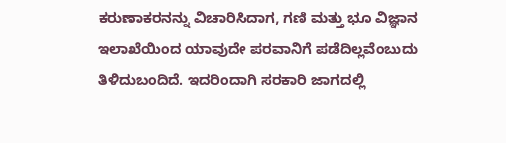ಕರುಣಾಕರನನ್ನು ವಿಚಾರಿಸಿದಾಗ, ಗಣಿ ಮತ್ತು ಭೂ ವಿಜ್ಞಾನ ಇಲಾಖೆಯಿಂದ ಯಾವುದೇ ಪರವಾನಿಗೆ ಪಡೆದಿಲ್ಲವೆಂಬುದು ತಿಳಿದುಬಂದಿದೆ. ಇದರಿಂದಾಗಿ ಸರಕಾರಿ ಜಾಗದಲ್ಲಿ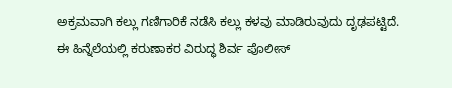ಅಕ್ರಮವಾಗಿ ಕಲ್ಲು ಗಣಿಗಾರಿಕೆ ನಡೆಸಿ ಕಲ್ಲು ಕಳವು ಮಾಡಿರುವುದು ದೃಢಪಟ್ಟಿದೆ.
ಈ ಹಿನ್ನೆಲೆಯಲ್ಲಿ ಕರುಣಾಕರ ವಿರುದ್ಧ ಶಿರ್ವ ಪೊಲೀಸ್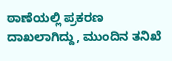ಠಾಣೆಯಲ್ಲಿ ಪ್ರಕರಣ ದಾಖಲಾಗಿದ್ದು, ಮುಂದಿನ ತನಿಖೆ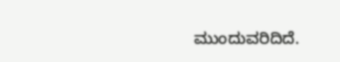ಮುಂದುವರಿದಿದೆ.